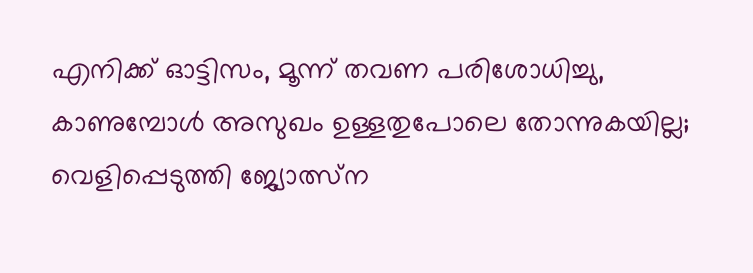എനിക്ക് ഓട്ടിസം, മൂന്ന് തവണ പരിശോധിച്ചു, കാണുമ്പോൾ അസുഖം ഉള്ളതുപോലെ തോന്നുകയില്ല; വെളിപ്പെടുത്തി ജ്യോത്സ്ന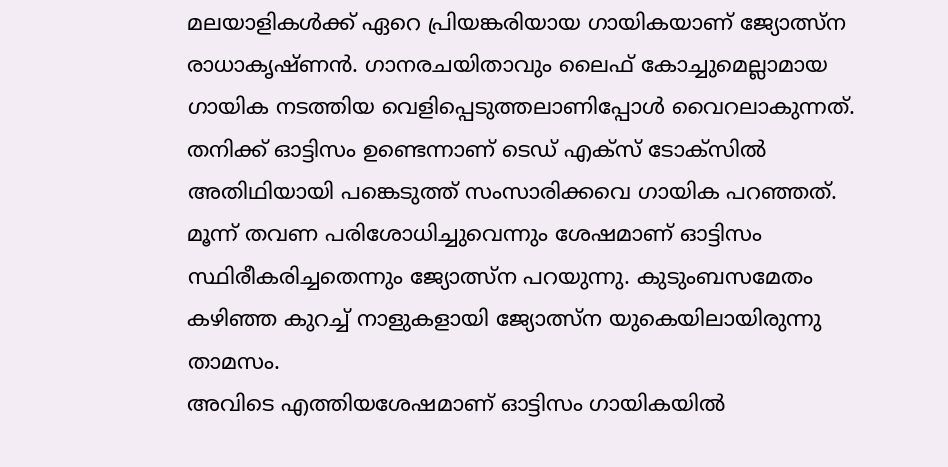മലയാളികൾക്ക് ഏറെ പ്രിയങ്കരിയായ ഗായികയാണ് ജ്യോത്സ്ന രാധാകൃഷ്ണൻ. ഗാനരചയിതാവും ലൈഫ് കോച്ചുമെല്ലാമായ ഗായിക നടത്തിയ വെളിപ്പെടുത്തലാണിപ്പോൾ വൈറലാകുന്നത്. തനിക്ക് ഓട്ടിസം ഉണ്ടെന്നാണ് ടെഡ് എക്സ് ടോക്സിൽ അതിഥിയായി പങ്കെടുത്ത് സംസാരിക്കവെ ഗായിക പറഞ്ഞത്. മൂന്ന് തവണ പരിശോധിച്ചുവെന്നും ശേഷമാണ് ഓട്ടിസം സ്ഥിരീകരിച്ചതെന്നും ജ്യോത്സ്ന പറയുന്നു. കുടുംബസമേതം കഴിഞ്ഞ കുറച്ച് നാളുകളായി ജ്യോത്സ്ന യുകെയിലായിരുന്നു താമസം.
അവിടെ എത്തിയശേഷമാണ് ഓട്ടിസം ഗായികയിൽ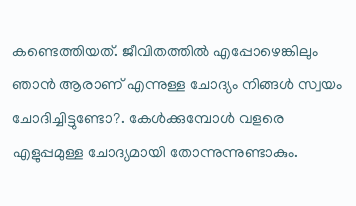കണ്ടെത്തിയത്. ജീവിതത്തിൽ എപ്പോഴെങ്കിലും ഞാൻ ആരാണ് എന്നുള്ള ചോദ്യം നിങ്ങൾ സ്വയം ചോദിച്ചിട്ടുണ്ടോ?. കേൾക്കുമ്പോൾ വളരെ എളുപ്പമുള്ള ചോദ്യമായി തോന്നുന്നുണ്ടാകും.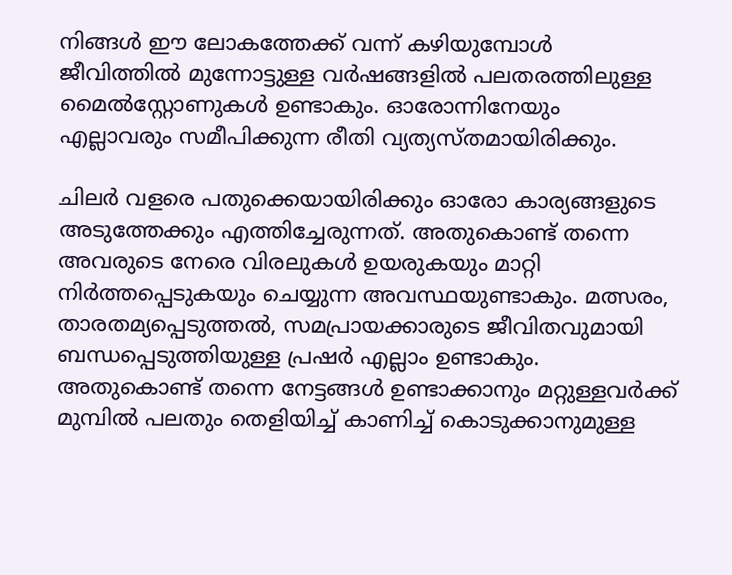നിങ്ങൾ ഈ ലോകത്തേക്ക് വന്ന് കഴിയുമ്പോൾ ജീവിത്തിൽ മുന്നോട്ടുള്ള വർഷങ്ങളിൽ പലതരത്തിലുള്ള മൈൽസ്റ്റോണുകൾ ഉണ്ടാകും. ഓരോന്നിനേയും എല്ലാവരും സമീപിക്കുന്ന രീതി വ്യത്യസ്തമായിരിക്കും.

ചിലർ വളരെ പതുക്കെയായിരിക്കും ഓരോ കാര്യങ്ങളുടെ അടുത്തേക്കും എത്തിച്ചേരുന്നത്. അതുകൊണ്ട് തന്നെ അവരുടെ നേരെ വിരലുകൾ ഉയരുകയും മാറ്റി നിർത്തപ്പെടുകയും ചെയ്യുന്ന അവസ്ഥയുണ്ടാകും. മത്സരം, താരതമ്യപ്പെടുത്തൽ, സമപ്രായക്കാരുടെ ജീവിതവുമായി ബന്ധപ്പെടുത്തിയുള്ള പ്രഷർ എല്ലാം ഉണ്ടാകും.
അതുകൊണ്ട് തന്നെ നേട്ടങ്ങൾ ഉണ്ടാക്കാനും മറ്റുള്ളവർക്ക് മുമ്പിൽ പലതും തെളിയിച്ച് കാണിച്ച് കൊടുക്കാനുമുള്ള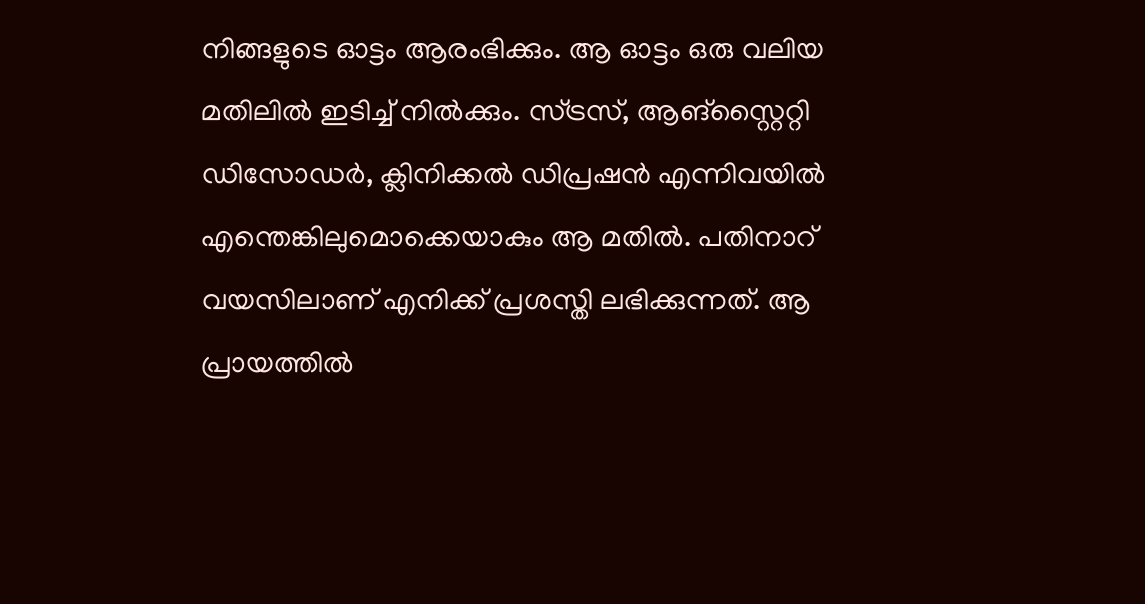നിങ്ങളുടെ ഓട്ടം ആരംഭിക്കും. ആ ഓട്ടം ഒരു വലിയ മതിലിൽ ഇടിച്ച് നിൽക്കും. സ്ട്രസ്, ആങ്സ്റ്റൈറ്റി ഡിസോഡർ, ക്ലിനിക്കൽ ഡിപ്രഷൻ എന്നിവയിൽ എന്തെങ്കിലുമൊക്കെയാകും ആ മതിൽ. പതിനാറ് വയസിലാണ് എനിക്ക് പ്രശസ്തി ലഭിക്കുന്നത്. ആ പ്രായത്തിൽ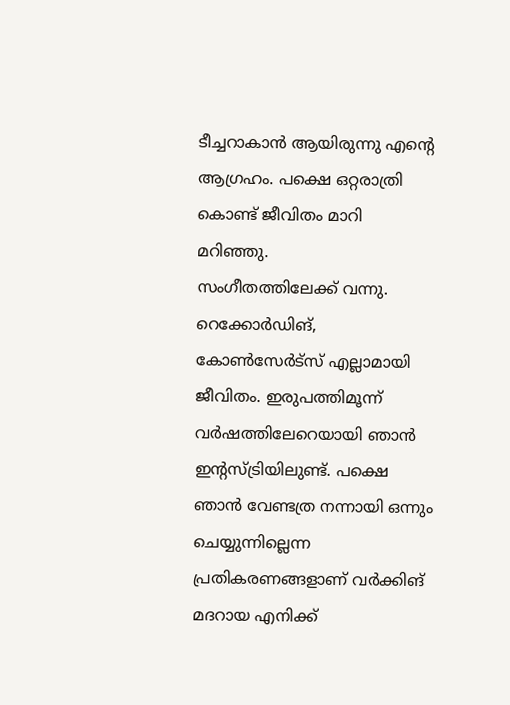ടീച്ചറാകാൻ ആയിരുന്നു എന്റെ ആഗ്രഹം. പക്ഷെ ഒറ്റരാത്രി കൊണ്ട് ജീവിതം മാറി മറിഞ്ഞു.
സംഗീതത്തിലേക്ക് വന്നു. റെക്കോർഡിങ്, കോൺസേർട്സ് എല്ലാമായി ജീവിതം. ഇരുപത്തിമൂന്ന് വർഷത്തിലേറെയായി ഞാൻ ഇന്റസ്ട്രിയിലുണ്ട്. പക്ഷെ ഞാൻ വേണ്ടത്ര നന്നായി ഒന്നും ചെയ്യുന്നില്ലെന്ന പ്രതികരണങ്ങളാണ് വർക്കിങ് മദറായ എനിക്ക്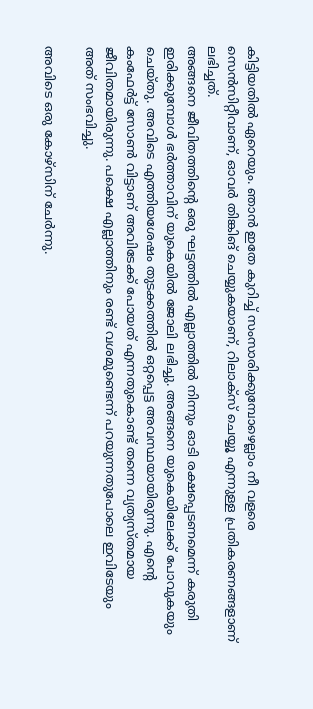കിട്ടിയതിൽ ഏറെയും. ഞാൻ ഇതേ കുറിച്ച് സംസാരിക്കുമ്പോഴെല്ലാം നീ വളരെ സെൻസിറ്റീവാണ്, ഓവർ തിങ്കിങ് ചെയ്യുകയാണ്, റിലാക്സ് ചെയ്യൂ എന്നുള്ള പ്രതികരണങ്ങളാണ് ലഭിച്ചത്.
അങ്ങനെ ജീവിതത്തിന്റെ ഒരു ഘട്ടത്തിൽ എല്ലാത്തിൽ നിന്നും ഓടി രക്ഷപ്പെടണമെന്ന് കരുതി ഇരിക്കുമ്പോൾ ഭർത്താവിന് യുകെയിൽ ജോലി ലഭിച്ചു. അങ്ങനെ യുകെയിലേക്ക് പോവുകയും ചെയ്തു. അവിടെ എത്തിയശേഷം തുടക്കത്തിൽ ഒറ്റപ്പെട്ട അവസ്ഥയായിരുന്നു. എന്റെ കംഫേർട്ട് സോൺ വിട്ടാണ് അവിടേക്ക് പോയത് എന്നതുകൊണ്ട് തന്നെ വ്യത്യസ്തമായ ജീവിതമായിരുന്നു. പക്ഷെ എല്ലാത്തിനും രണ്ട് വശമുണ്ടെന്ന് പറയുന്നതുപോലെ ഇവിടേയും അത് സംഭവിച്ചു.

അവിടെ ഒരു കോഴ്സിന് ചേർന്നു.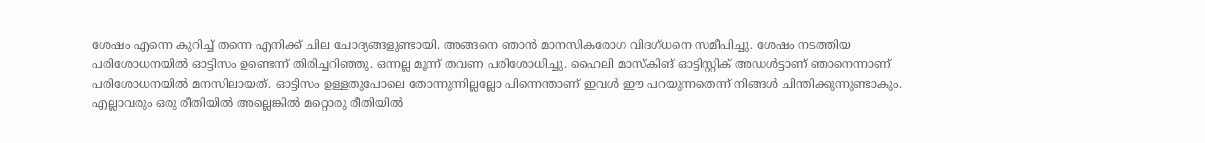ശേഷം എന്നെ കുറിച്ച് തന്നെ എനിക്ക് ചില ചോദ്യങ്ങളുണ്ടായി. അങ്ങനെ ഞാൻ മാനസികരോഗ വിദഗ്ധനെ സമീപിച്ചു. ശേഷം നടത്തിയ പരിശോധനയിൽ ഓട്ടിസം ഉണ്ടെന്ന് തിരിച്ചറിഞ്ഞു. ഒന്നല്ല മൂന്ന് തവണ പരിശോധിച്ചു. ഹൈലി മാസ്കിങ് ഓട്ടിസ്റ്റിക് അഡൾട്ടാണ് ഞാനെന്നാണ് പരിശോധനയിൽ മനസിലായത്. ഓട്ടിസം ഉള്ളതുപോലെ തോന്നുന്നില്ലല്ലോ പിന്നെന്താണ് ഇവൾ ഈ പറയുന്നതെന്ന് നിങ്ങൾ ചിന്തിക്കുന്നുണ്ടാകും.
എല്ലാവരും ഒരു രീതിയിൽ അല്ലെങ്കിൽ മറ്റൊരു രീതിയിൽ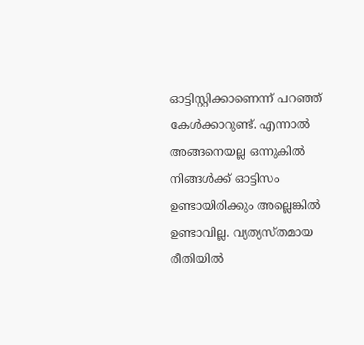ഓട്ടിസ്റ്റിക്കാണെന്ന് പറഞ്ഞ് കേൾക്കാറുണ്ട്. എന്നാൽ അങ്ങനെയല്ല ഒന്നുകിൽ നിങ്ങൾക്ക് ഓട്ടിസം ഉണ്ടായിരിക്കും അല്ലെങ്കിൽ ഉണ്ടാവില്ല. വ്യത്യസ്തമായ രീതിയിൽ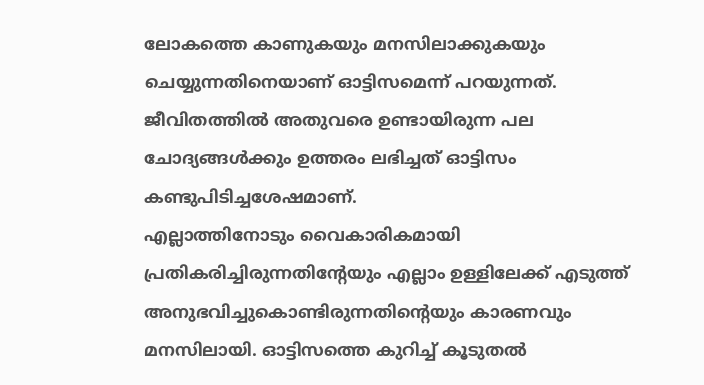ലോകത്തെ കാണുകയും മനസിലാക്കുകയും ചെയ്യുന്നതിനെയാണ് ഓട്ടിസമെന്ന് പറയുന്നത്. ജീവിതത്തിൽ അതുവരെ ഉണ്ടായിരുന്ന പല ചോദ്യങ്ങൾക്കും ഉത്തരം ലഭിച്ചത് ഓട്ടിസം കണ്ടുപിടിച്ചശേഷമാണ്.
എല്ലാത്തിനോടും വൈകാരികമായി പ്രതികരിച്ചിരുന്നതിന്റേയും എല്ലാം ഉള്ളിലേക്ക് എടുത്ത് അനുഭവിച്ചുകൊണ്ടിരുന്നതിന്റെയും കാരണവും മനസിലായി. ഓട്ടിസത്തെ കുറിച്ച് കൂടുതൽ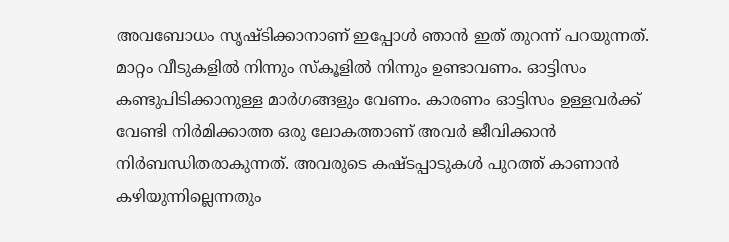അവബോധം സൃഷ്ടിക്കാനാണ് ഇപ്പോൾ ഞാൻ ഇത് തുറന്ന് പറയുന്നത്. മാറ്റം വീടുകളിൽ നിന്നും സ്കൂളിൽ നിന്നും ഉണ്ടാവണം. ഓട്ടിസം കണ്ടുപിടിക്കാനുള്ള മാർഗങ്ങളും വേണം. കാരണം ഓട്ടിസം ഉള്ളവർക്ക് വേണ്ടി നിർമിക്കാത്ത ഒരു ലോകത്താണ് അവർ ജീവിക്കാൻ നിർബന്ധിതരാകുന്നത്. അവരുടെ കഷ്ടപ്പാടുകൾ പുറത്ത് കാണാൻ കഴിയുന്നില്ലെന്നതും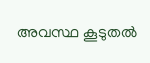അവസ്ഥ കൂടുതൽ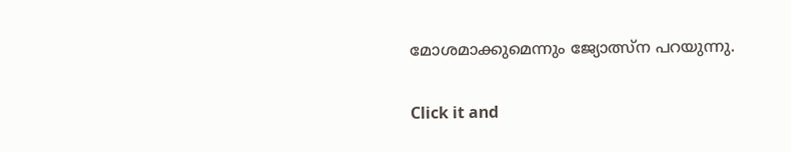മോശമാക്കുമെന്നും ജ്യോത്സ്ന പറയുന്നു.


Click it and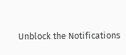Unblock the Notifications